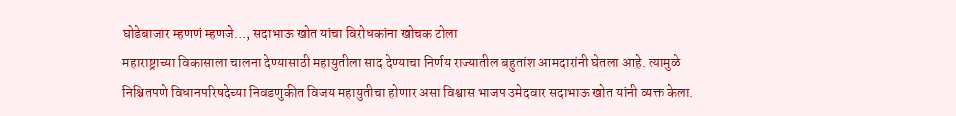घोडेबाजार म्हणणं म्हणजे…, सदाभाऊ खोत यांचा विरोधकांना खोचक टोला
महाराष्ट्राच्या विकासाला चालना देण्यासाठी महायुतीला साद देण्याचा निर्णय राज्यातील बहुतांश आमदारांनी घेतला आहे. त्यामुळे निश्चितपणे विधानपरिषदेच्या निवडणुकीत विजय महायुतीचा होणार असा विश्वास भाजप उमेदवार सदाभाऊ खोत यांनी व्यक्त केला.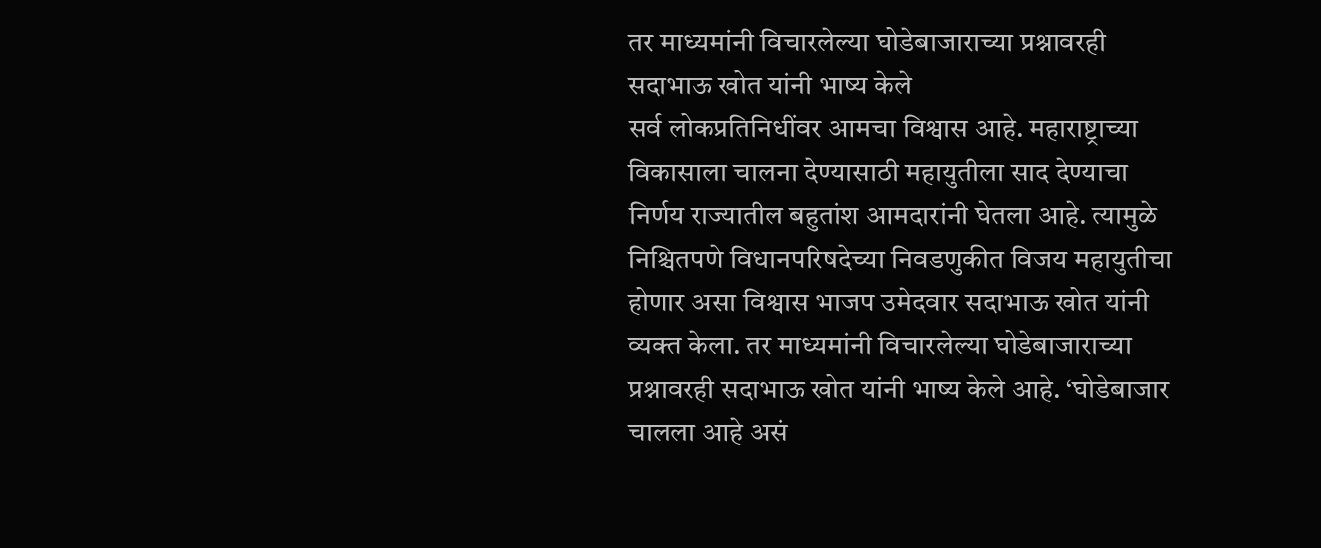तर माध्यमांनी विचारलेल्या घोडेबाजाराच्या प्रश्नावरही सदाभाऊ खोत यांनी भाष्य केले
सर्व लोकप्रतिनिधींवर आमचा विश्वास आहे. महाराष्ट्राच्या विकासाला चालना देण्यासाठी महायुतीला साद देण्याचा निर्णय राज्यातील बहुतांश आमदारांनी घेतला आहे. त्यामुळे निश्चितपणे विधानपरिषदेच्या निवडणुकीत विजय महायुतीचा होणार असा विश्वास भाजप उमेदवार सदाभाऊ खोत यांनी व्यक्त केला. तर माध्यमांनी विचारलेल्या घोडेबाजाराच्या प्रश्नावरही सदाभाऊ खोत यांनी भाष्य केले आहे. ‘घोडेबाजार चालला आहे असं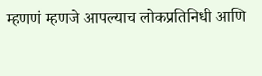म्हणणं म्हणजे आपल्याच लोकप्रतिनिधी आणि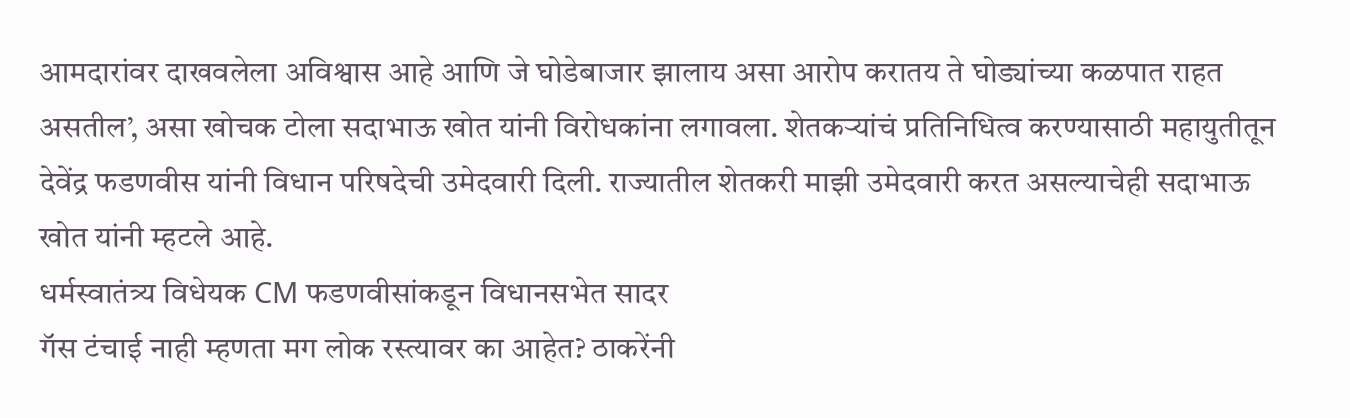आमदारांवर दाखवलेला अविश्वास आहे आणि जे घोडेबाजार झालाय असा आरोप करातय ते घोड्यांच्या कळपात राहत असतील’, असा खोचक टोला सदाभाऊ खोत यांनी विरोधकांना लगावला. शेतकऱ्यांचं प्रतिनिधित्व करण्यासाठी महायुतीतून देवेंद्र फडणवीस यांनी विधान परिषदेची उमेदवारी दिली. राज्यातील शेतकरी माझी उमेदवारी करत असल्याचेही सदाभाऊ खोत यांनी म्हटले आहे.
धर्मस्वातंत्र्य विधेयक CM फडणवीसांकडून विधानसभेत सादर
गॅस टंचाई नाही म्हणता मग लोक रस्त्यावर का आहेत? ठाकरेंनी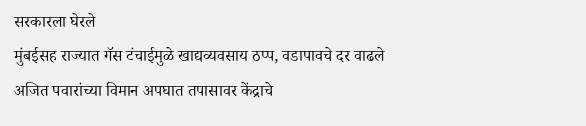सरकारला घेरले
मुंबईसह राज्यात गॅस टंचाईमुळे खाद्यव्यवसाय ठप्प, वडापावचे दर वाढले
अजित पवारांच्या विमान अपघात तपासावर केंद्राचे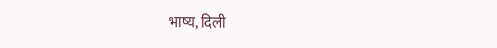भाष्य, दिली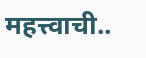महत्त्वाची..